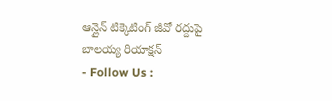ఆన్లైన్ టిక్కెటింగ్ జీవో రద్దుపై బాలయ్య రియాక్షన్
- Follow Us :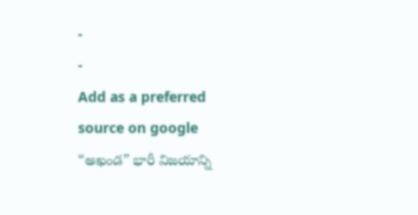-
-
Add as a preferred
source on google
“అఖండ” భారీ విజయాన్ని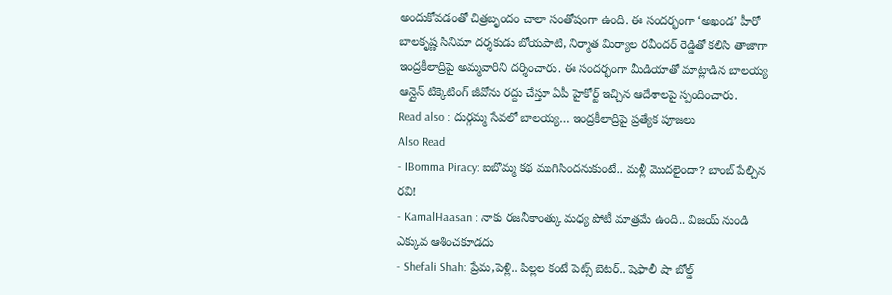అందుకోవడంతో చిత్రబృందం చాలా సంతోషంగా ఉంది. ఈ సందర్భంగా ‘అఖండ’ హీరో బాలకృష్ణ సినిమా దర్శకుడు బోయపాటి, నిర్మాత మిర్యాల రవీందర్ రెడ్డితో కలిసి తాజాగా ఇంద్రకీలాద్రిపై అమ్మవారిని దర్శించారు. ఈ సందర్భంగా మీడియాతో మాట్లాడిన బాలయ్య ఆన్లైన్ టిక్కెటింగ్ జీవోను రద్దు చేస్తూ ఏపీ హైకోర్ట్ ఇచ్చిన ఆదేశాలపై స్పందించారు.
Read also : దుర్గమ్మ సేవలో బాలయ్య… ఇంద్రకీలాద్రిపై ప్రత్యేక పూజలు
Also Read
- IBomma Piracy: ఐబొమ్మ కథ ముగిసిందనుకుంటే.. మళ్లీ మొదలైందా? బాంబ్ పేల్చిన రవి!
- KamalHaasan : నాకు రజనీకాంత్కు మధ్య పోటీ మాత్రమే ఉంది.. విజయ్ నుండి ఎక్కువ ఆశించకూడదు
- Shefali Shah: ప్రేమ,పెళ్లి.. పిల్లల కంటే పెట్స్ బెటర్.. షెఫాలీ షా బోల్డ్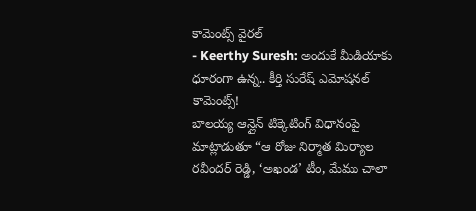కామెంట్స్ వైరల్
- Keerthy Suresh: అందుకే మీడియాకు ధూరంగా ఉన్న.. కీర్తి సురేష్ ఎమోషనల్ కామెంట్స్!
బాలయ్య ఆన్లైన్ టిక్కెటింగ్ విధానంపై మాట్లాడుతూ “ఆ రోజు నిర్మాత మిర్యాల రవీందర్ రెడ్డి, ‘అఖండ’ టీం, మేము చాలా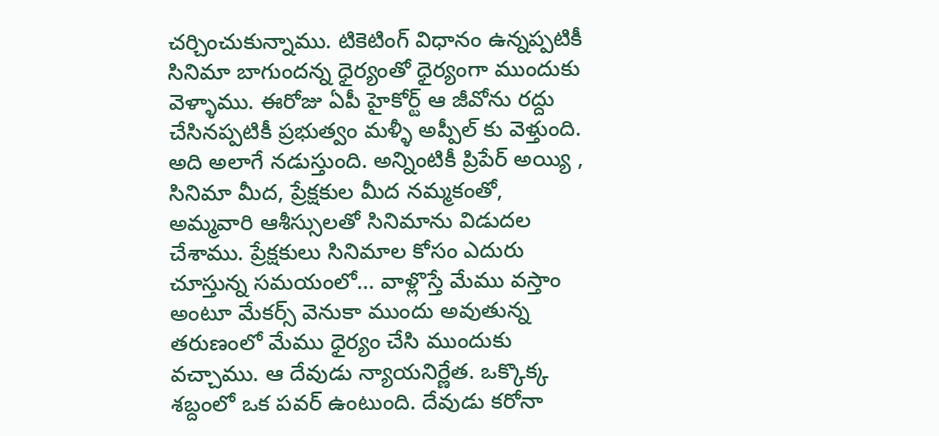చర్చించుకున్నాము. టికెటింగ్ విధానం ఉన్నప్పటికీ సినిమా బాగుందన్న ధైర్యంతో ధైర్యంగా ముందుకు వెళ్ళాము. ఈరోజు ఏపీ హైకోర్ట్ ఆ జీవోను రద్దు చేసినప్పటికీ ప్రభుత్వం మళ్ళీ అప్పీల్ కు వెళ్తుంది. అది అలాగే నడుస్తుంది. అన్నింటికీ ప్రిపేర్ అయ్యి , సినిమా మీద, ప్రేక్షకుల మీద నమ్మకంతో, అమ్మవారి ఆశీస్సులతో సినిమాను విడుదల చేశాము. ప్రేక్షకులు సినిమాల కోసం ఎదురు చూస్తున్న సమయంలో… వాళ్లొస్తే మేము వస్తాం అంటూ మేకర్స్ వెనుకా ముందు అవుతున్న తరుణంలో మేము ధైర్యం చేసి ముందుకు వచ్చాము. ఆ దేవుడు న్యాయనిర్ణేత. ఒక్కొక్క శబ్దంలో ఒక పవర్ ఉంటుంది. దేవుడు కరోనా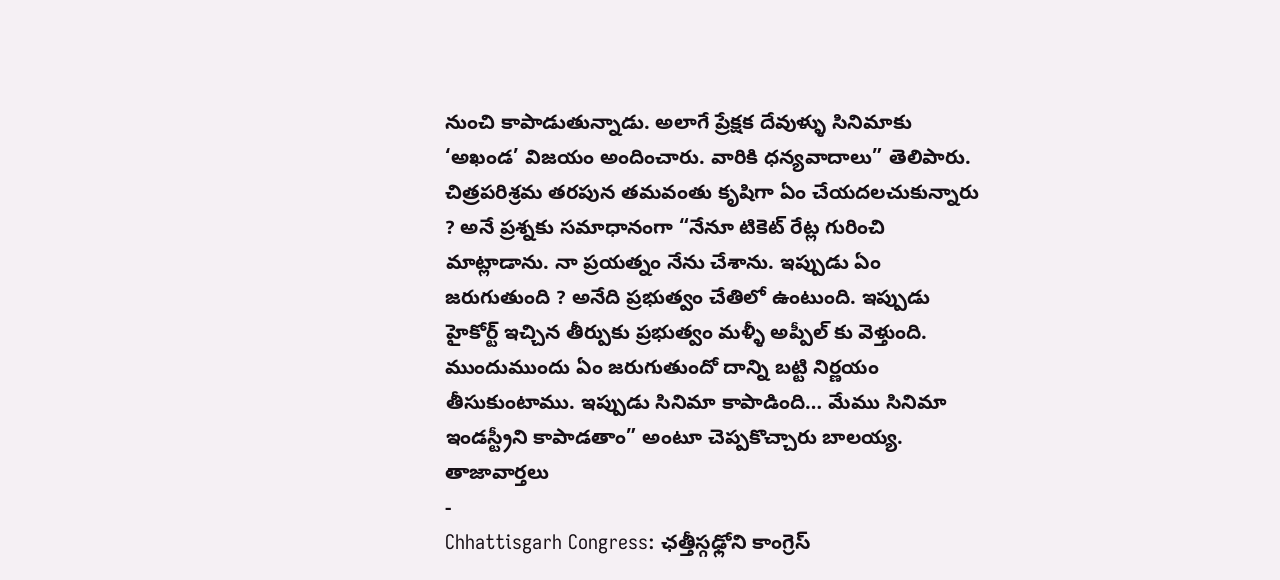నుంచి కాపాడుతున్నాడు. అలాగే ప్రేక్షక దేవుళ్ళు సినిమాకు ‘అఖండ’ విజయం అందించారు. వారికి ధన్యవాదాలు” తెలిపారు.
చిత్రపరిశ్రమ తరపున తమవంతు కృషిగా ఏం చేయదలచుకున్నారు ? అనే ప్రశ్నకు సమాధానంగా “నేనూ టికెట్ రేట్ల గురించి మాట్లాడాను. నా ప్రయత్నం నేను చేశాను. ఇప్పుడు ఏం జరుగుతుంది ? అనేది ప్రభుత్వం చేతిలో ఉంటుంది. ఇప్పుడు హైకోర్ట్ ఇచ్చిన తీర్పుకు ప్రభుత్వం మళ్ళీ అప్పీల్ కు వెళ్తుంది. ముందుముందు ఏం జరుగుతుందో దాన్ని బట్టి నిర్ణయం తీసుకుంటాము. ఇప్పుడు సినిమా కాపాడింది… మేము సినిమా ఇండస్ట్రీని కాపాడతాం” అంటూ చెప్పకొచ్చారు బాలయ్య.
తాజావార్తలు
-
Chhattisgarh Congress: ఛత్తీస్గఢ్లోని కాంగ్రెస్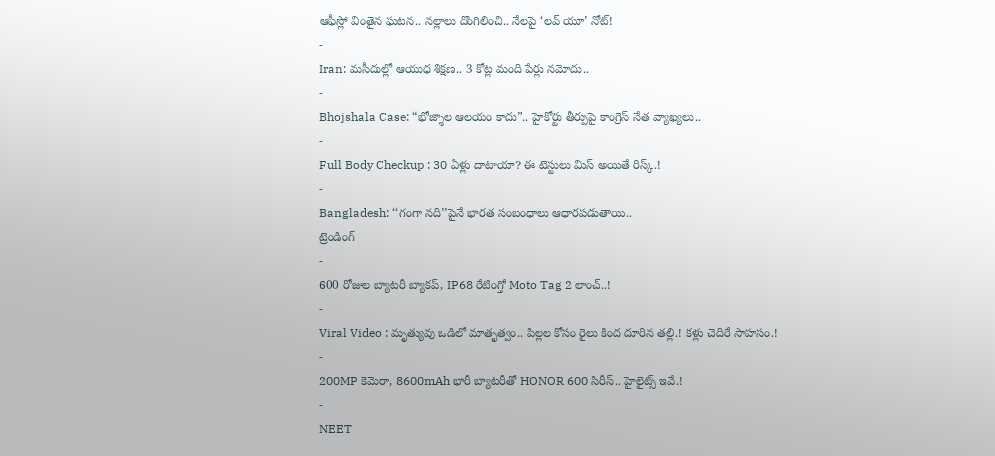ఆఫీస్లో వింతైన ఘటన.. నల్లాలు దొంగిలించి.. నేలపై ‘లవ్ యూ’ నోట్!
-
Iran: మసీదుల్లో ఆయుధ శిక్షణ.. 3 కోట్ల మంది పేర్లు నమోదు..
-
Bhojshala Case: “భోజ్శాల ఆలయం కాదు”.. హైకోర్టు తీర్పుపై కాంగ్రెస్ నేత వ్యాఖ్యలు..
-
Full Body Checkup : 30 ఏళ్లు దాటాయా? ఈ టెస్టులు మిస్ అయితే రిస్క్.!
-
Bangladesh: ‘‘గంగా నది’’పైనే భారత సంబంధాలు ఆధారపడుతాయి..
ట్రెండింగ్
-
600 రోజుల బ్యాటరీ బ్యాకప్, IP68 రేటింగ్తో Moto Tag 2 లాంచ్..!
-
Viral Video : మృత్యువు ఒడిలో మాతృత్వం.. పిల్లల కోసం రైలు కింద దూరిన తల్లి.! కళ్లు చెదిరే సాహసం.!
-
200MP కెమెరా, 8600mAh భారీ బ్యాటరీతో HONOR 600 సిరీస్.. హైలైట్స్ ఇవే.!
-
NEET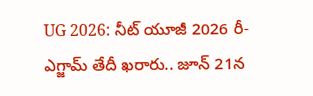UG 2026: నీట్ యూజీ 2026 రీ-ఎగ్జామ్ తేదీ ఖరారు.. జూన్ 21న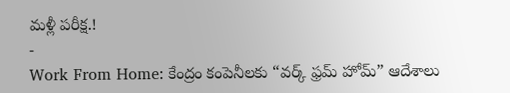మళ్లీ పరీక్ష.!
-
Work From Home: కేంద్రం కంపెనీలకు “వర్క్ ఫ్రమ్ హోమ్” ఆదేశాలు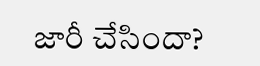జారీ చేసిందా?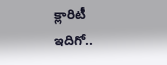క్లారిటీ ఇదిగో..